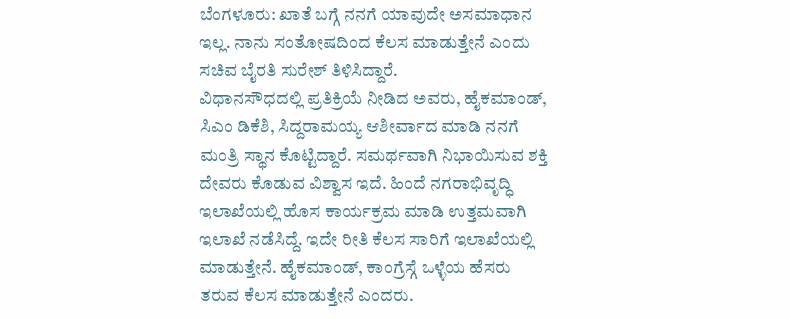ಬೆಂಗಳೂರು: ಖಾತೆ ಬಗ್ಗೆ ನನಗೆ ಯಾವುದೇ ಅಸಮಾಧಾನ ಇಲ್ಲ. ನಾನು ಸಂತೋಷದಿಂದ ಕೆಲಸ ಮಾಡುತ್ತೇನೆ ಎಂದು ಸಚಿವ ಬೈರತಿ ಸುರೇಶ್ ತಿಳಿಸಿದ್ದಾರೆ.
ವಿಧಾನಸೌಧದಲ್ಲಿ ಪ್ರತಿಕ್ರಿಯೆ ನೀಡಿದ ಅವರು, ಹೈಕಮಾಂಡ್, ಸಿಎಂ ಡಿಕೆಶಿ, ಸಿದ್ದರಾಮಯ್ಯ ಆಶೀರ್ವಾದ ಮಾಡಿ ನನಗೆ ಮಂತ್ರಿ ಸ್ಥಾನ ಕೊಟ್ಟಿದ್ದಾರೆ. ಸಮರ್ಥವಾಗಿ ನಿಭಾಯಿಸುವ ಶಕ್ತಿ ದೇವರು ಕೊಡುವ ವಿಶ್ವಾಸ ಇದೆ. ಹಿಂದೆ ನಗರಾಭಿವೃದ್ಧಿ ಇಲಾಖೆಯಲ್ಲಿ ಹೊಸ ಕಾರ್ಯಕ್ರಮ ಮಾಡಿ ಉತ್ತಮವಾಗಿ ಇಲಾಖೆ ನಡೆಸಿದ್ದೆ. ಇದೇ ರೀತಿ ಕೆಲಸ ಸಾರಿಗೆ ಇಲಾಖೆಯಲ್ಲಿ ಮಾಡುತ್ತೇನೆ. ಹೈಕಮಾಂಡ್, ಕಾಂಗ್ರೆಸ್ಗೆ ಒಳ್ಳೆಯ ಹೆಸರು ತರುವ ಕೆಲಸ ಮಾಡುತ್ತೇನೆ ಎಂದರು.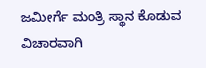ಜಮೀರ್ಗೆ ಮಂತ್ರಿ ಸ್ಥಾನ ಕೊಡುವ ವಿಚಾರವಾಗಿ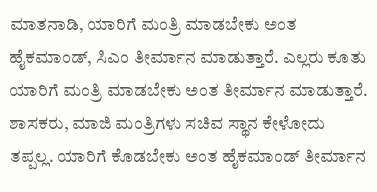ಮಾತನಾಡಿ, ಯಾರಿಗೆ ಮಂತ್ರಿ ಮಾಡಬೇಕು ಅಂತ ಹೈಕಮಾಂಡ್, ಸಿಎಂ ತೀರ್ಮಾನ ಮಾಡುತ್ತಾರೆ. ಎಲ್ಲರು ಕೂತು ಯಾರಿಗೆ ಮಂತ್ರಿ ಮಾಡಬೇಕು ಅಂತ ತೀರ್ಮಾನ ಮಾಡುತ್ತಾರೆ. ಶಾಸಕರು, ಮಾಜಿ ಮಂತ್ರಿಗಳು ಸಚಿವ ಸ್ಥಾನ ಕೇಳೋದು ತಪ್ಪಲ್ಲ. ಯಾರಿಗೆ ಕೊಡಬೇಕು ಅಂತ ಹೈಕಮಾಂಡ್ ತೀರ್ಮಾನ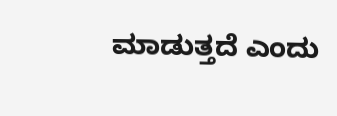ಮಾಡುತ್ತದೆ ಎಂದು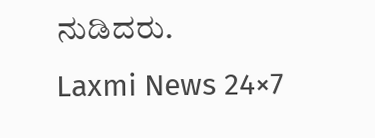ನುಡಿದರು.
Laxmi News 24×7